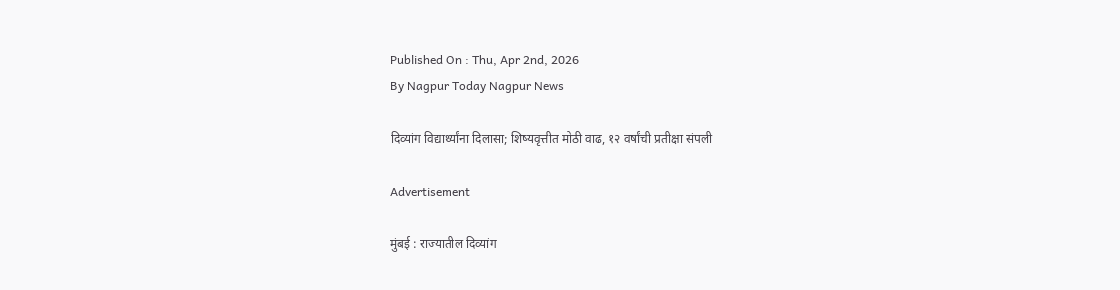Published On : Thu, Apr 2nd, 2026
By Nagpur Today Nagpur News

दिव्यांग विद्यार्थ्यांना दिलासा; शिष्यवृत्तीत मोठी वाढ, १२ वर्षांची प्रतीक्षा संपली

Advertisement

मुंबई : राज्यातील दिव्यांग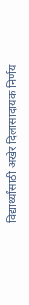विद्यार्थ्यांसाठी अखेर दिलासादायक निर्णय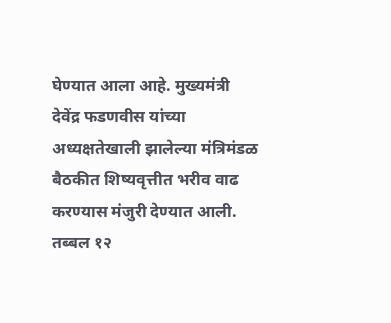घेण्यात आला आहे. मुख्यमंत्री देवेंद्र फडणवीस यांच्या अध्यक्षतेखाली झालेल्या मंत्रिमंडळ बैठकीत शिष्यवृत्तीत भरीव वाढ करण्यास मंजुरी देण्यात आली. तब्बल १२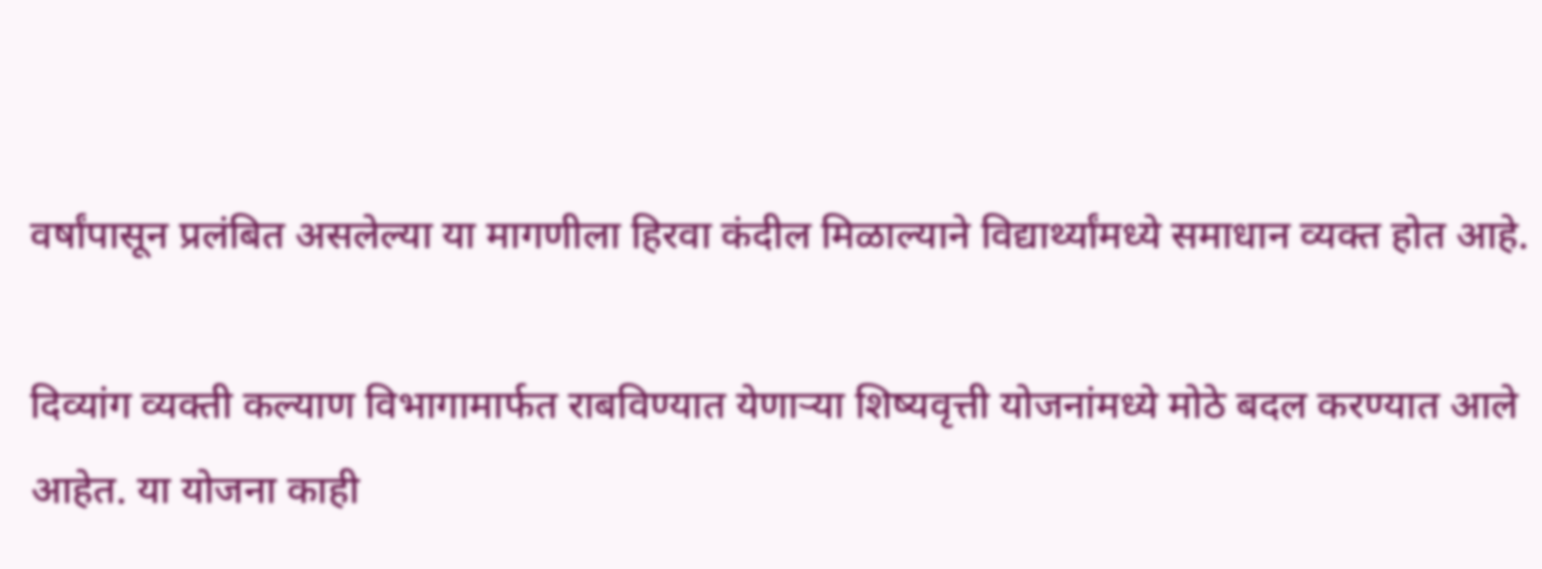वर्षांपासून प्रलंबित असलेल्या या मागणीला हिरवा कंदील मिळाल्याने विद्यार्थ्यांमध्ये समाधान व्यक्त होत आहे.

दिव्यांग व्यक्ती कल्याण विभागामार्फत राबविण्यात येणाऱ्या शिष्यवृत्ती योजनांमध्ये मोठे बदल करण्यात आले आहेत. या योजना काही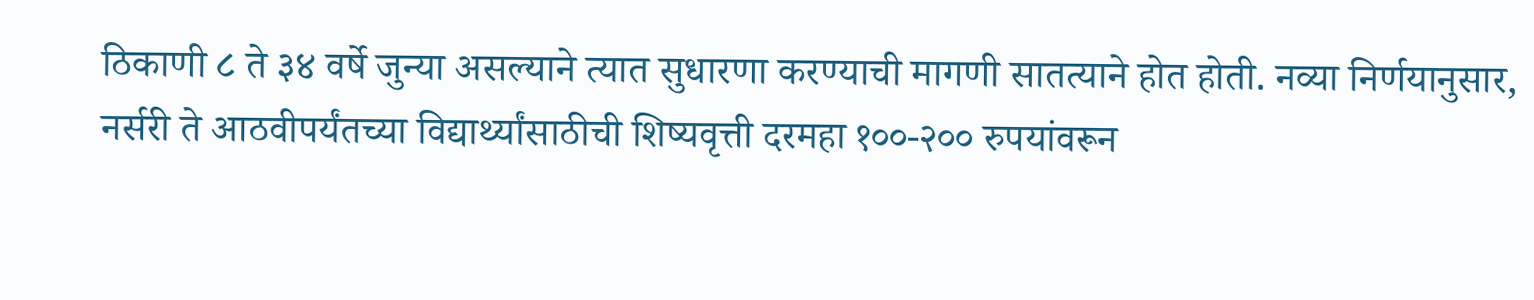ठिकाणी ८ ते ३४ वर्षे जुन्या असल्याने त्यात सुधारणा करण्याची मागणी सातत्याने होत होती. नव्या निर्णयानुसार, नर्सरी ते आठवीपर्यंतच्या विद्यार्थ्यांसाठीची शिष्यवृत्ती दरमहा १००-२०० रुपयांवरून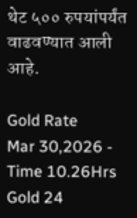थेट ५०० रुपयांपर्यंत वाढवण्यात आली आहे.

Gold Rate
Mar 30,2026 - Time 10.26Hrs
Gold 24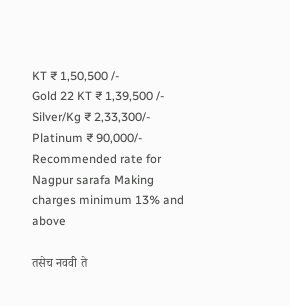KT ₹ 1,50,500 /-
Gold 22 KT ₹ 1,39,500 /-
Silver/Kg ₹ 2,33,300/-
Platinum ₹ 90,000/-
Recommended rate for Nagpur sarafa Making charges minimum 13% and above

तसेच नववी ते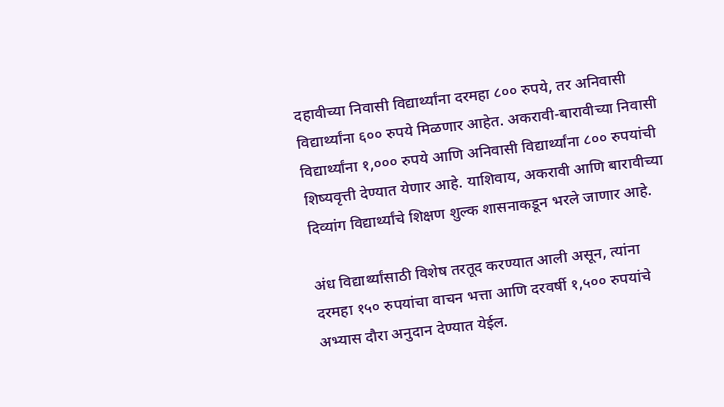दहावीच्या निवासी विद्यार्थ्यांना दरमहा ८०० रुपये, तर अनिवासी विद्यार्थ्यांना ६०० रुपये मिळणार आहेत. अकरावी-बारावीच्या निवासी विद्यार्थ्यांना १,००० रुपये आणि अनिवासी विद्यार्थ्यांना ८०० रुपयांची शिष्यवृत्ती देण्यात येणार आहे. याशिवाय, अकरावी आणि बारावीच्या दिव्यांग विद्यार्थ्यांचे शिक्षण शुल्क शासनाकडून भरले जाणार आहे.

अंध विद्यार्थ्यांसाठी विशेष तरतूद करण्यात आली असून, त्यांना दरमहा १५० रुपयांचा वाचन भत्ता आणि दरवर्षी १,५०० रुपयांचे अभ्यास दौरा अनुदान देण्यात येईल.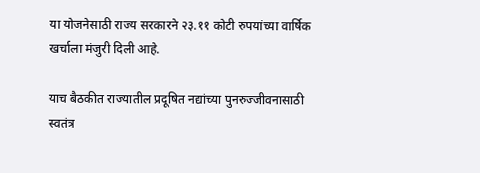या योजनेसाठी राज्य सरकारने २३.११ कोटी रुपयांच्या वार्षिक खर्चाला मंजुरी दिली आहे.

याच बैठकीत राज्यातील प्रदूषित नद्यांच्या पुनरुज्जीवनासाठी स्वतंत्र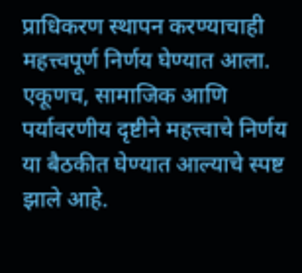प्राधिकरण स्थापन करण्याचाही महत्त्वपूर्ण निर्णय घेण्यात आला. एकूणच, सामाजिक आणि पर्यावरणीय दृष्टीने महत्त्वाचे निर्णय या बैठकीत घेण्यात आल्याचे स्पष्ट झाले आहे.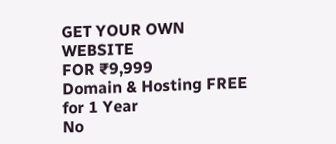GET YOUR OWN WEBSITE
FOR ₹9,999
Domain & Hosting FREE for 1 Year
No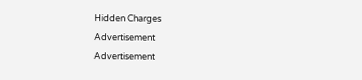Hidden Charges
Advertisement
Advertisement